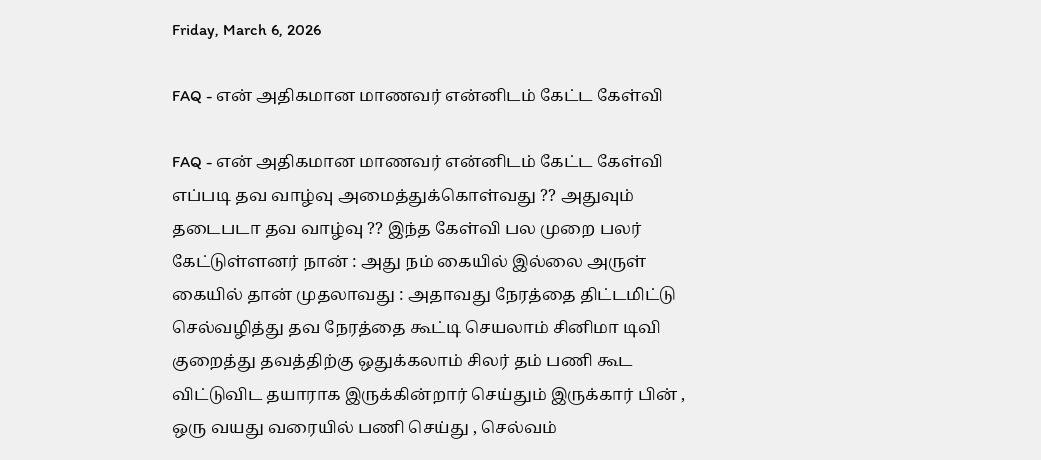Friday, March 6, 2026

FAQ - என் அதிகமான மாணவர் என்னிடம் கேட்ட கேள்வி

FAQ - என் அதிகமான மாணவர் என்னிடம் கேட்ட கேள்வி எப்படி தவ வாழ்வு அமைத்துக்கொள்வது ?? அதுவும் தடைபடா தவ வாழ்வு ?? இந்த கேள்வி பல முறை பலர் கேட்டுள்ளனர் நான் : அது நம் கையில் இல்லை அருள் கையில் தான் முதலாவது : அதாவது நேரத்தை திட்டமிட்டு செல்வழித்து தவ நேரத்தை கூட்டி செயலாம் சினிமா டிவி குறைத்து தவத்திற்கு ஒதுக்கலாம் சிலர் தம் பணி கூட விட்டுவிட தயாராக இருக்கின்றார் செய்தும் இருக்கார் பின் , ஒரு வயது வரையில் பணி செய்து , செல்வம்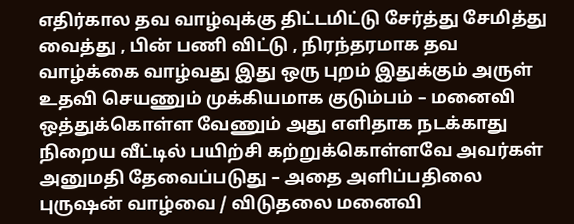எதிர்கால தவ வாழ்வுக்கு திட்டமிட்டு சேர்த்து சேமித்து வைத்து , பின் பணி விட்டு , நிரந்தரமாக தவ வாழ்க்கை வாழ்வது இது ஒரு புறம் இதுக்கும் அருள் உதவி செயணும் முக்கியமாக குடும்பம் – மனைவி ஒத்துக்கொள்ள வேணும் அது எளிதாக நடக்காது நிறைய வீட்டில் பயிற்சி கற்றுக்கொள்ளவே அவர்கள் அனுமதி தேவைப்படுது – அதை அளிப்பதிலை புருஷன் வாழ்வை / விடுதலை மனைவி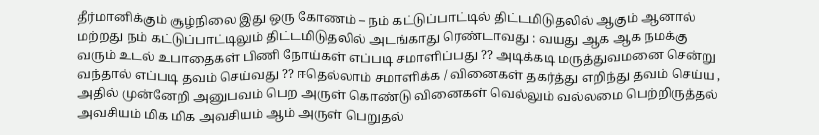தீர்மானிக்கும் சூழ்நிலை இது ஒரு கோணம் – நம் கட்டுப்பாட்டில் திட்டமிடுதலில் ஆகும் ஆனால் மற்றது நம் கட்டுப்பாட்டிலும் திட்டமிடுதலில் அடங்காது ரெண்டாவது : வயது ஆக ஆக நமக்கு வரும் உடல் உபாதைகள் பிணி நோய்கள் எப்படி சமாளிப்பது ?? அடிக்கடி மருத்துவமனை சென்று வந்தால் எப்படி தவம் செய்வது ?? ஈதெல்லாம் சமாளிக்க / வினைகள் தகர்த்து எறிந்து தவம் செய்ய , அதில் முன்னேறி அனுபவம் பெற அருள் கொண்டு வினைகள் வெல்லும் வல்லமை பெற்றிருத்தல் அவசியம் மிக மிக அவசியம் ஆம் அருள் பெறுதல்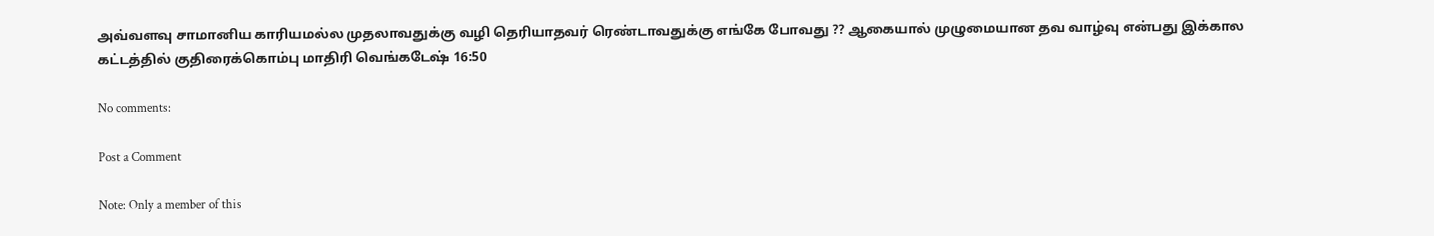அவ்வளவு சாமானிய காரியமல்ல முதலாவதுக்கு வழி தெரியாதவர் ரெண்டாவதுக்கு எங்கே போவது ?? ஆகையால் முழுமையான தவ வாழ்வு என்பது இக்கால கட்டத்தில் குதிரைக்கொம்பு மாதிரி வெங்கடேஷ் 16:50

No comments:

Post a Comment

Note: Only a member of this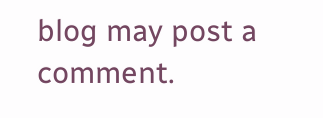blog may post a comment.